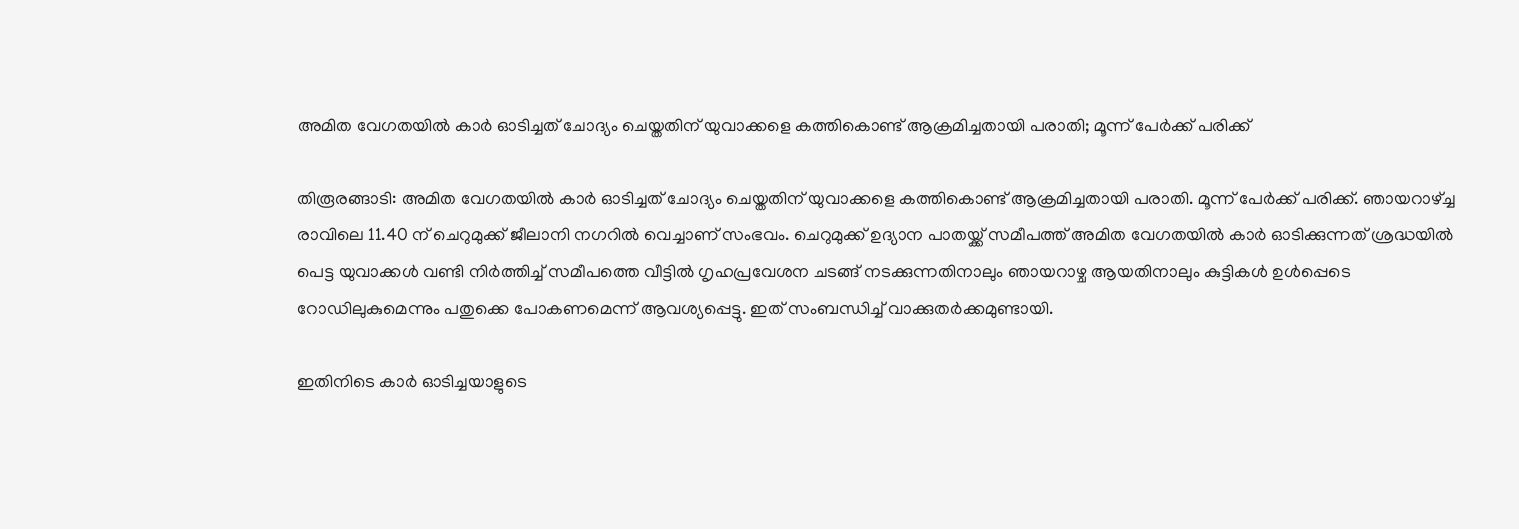അമിത വേഗതയില്‍ കാര്‍ ഓടിച്ചത് ചോദ്യം ചെയ്തതിന് യുവാക്കളെ കത്തികൊണ്ട് ആക്രമിച്ചതായി പരാതി; മൂന്ന് പേര്‍ക്ക് പരിക്ക്

തിരൂരങ്ങാടി: അമിത വേഗതയില്‍ കാര്‍ ഓടിച്ചത് ചോദ്യം ചെയ്തതിന് യുവാക്കളെ കത്തികൊണ്ട് ആക്രമിച്ചതായി പരാതി. മൂന്ന് പേര്‍ക്ക് പരിക്ക്. ഞായറാഴ്ച്ച രാവിലെ 11.40 ന് ചെറുമുക്ക് ജീലാനി നഗറില്‍ വെച്ചാണ് സംഭവം. ചെറുമുക്ക് ഉദ്യാന പാതയ്ക്ക് സമീപത്ത് അമിത വേഗതയില്‍ കാര്‍ ഓടിക്കുന്നത് ശ്രദ്ധയില്‍ പെട്ട യുവാക്കള്‍ വണ്ടി നിര്‍ത്തിച്ച് സമീപത്തെ വീട്ടില്‍ ഗൃഹപ്രവേശന ചടങ്ങ് നടക്കുന്നതിനാലും ഞായറാഴ്ച ആയതിനാലും കുട്ടികള്‍ ഉള്‍പ്പെടെ റോഡിലുകുമെന്നും പതുക്കെ പോകണമെന്ന് ആവശ്യപ്പെട്ടു. ഇത് സംബന്ധിച്ച് വാക്കുതര്‍ക്കമുണ്ടായി.

ഇതിനിടെ കാര്‍ ഓടിച്ചയാളുടെ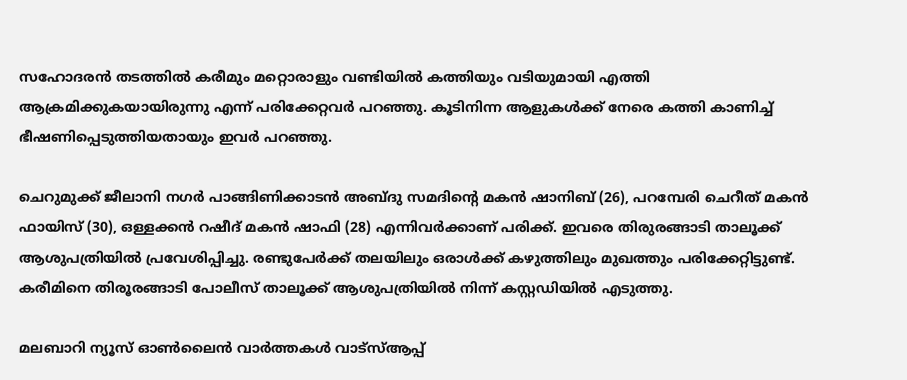സഹോദരന്‍ തടത്തില്‍ കരീമും മറ്റൊരാളും വണ്ടിയില്‍ കത്തിയും വടിയുമായി എത്തി ആക്രമിക്കുകയായിരുന്നു എന്ന് പരിക്കേറ്റവര്‍ പറഞ്ഞു. കൂടിനിന്ന ആളുകള്‍ക്ക് നേരെ കത്തി കാണിച്ച് ഭീഷണിപ്പെടുത്തിയതായും ഇവര്‍ പറഞ്ഞു.

ചെറുമുക്ക് ജീലാനി നഗര്‍ പാങ്ങിണിക്കാടന്‍ അബ്ദു സമദിന്റെ മകന്‍ ഷാനിബ് (26), പറമ്പേരി ചെറീത് മകന്‍ ഫായിസ് (30), ഒള്ളക്കന്‍ റഷീദ് മകന്‍ ഷാഫി (28) എന്നിവര്‍ക്കാണ് പരിക്ക്. ഇവരെ തിരുരങ്ങാടി താലൂക്ക് ആശുപത്രിയില്‍ പ്രവേശിപ്പിച്ചു. രണ്ടുപേര്‍ക്ക് തലയിലും ഒരാള്‍ക്ക് കഴുത്തിലും മുഖത്തും പരിക്കേറ്റിട്ടുണ്ട്. കരീമിനെ തിരൂരങ്ങാടി പോലീസ് താലൂക്ക് ആശുപത്രിയില്‍ നിന്ന് കസ്റ്റഡിയില്‍ എടുത്തു.

മലബാറി ന്യൂസ് ഓണ്‍ലൈന്‍ വാര്‍ത്തകള്‍ വാട്‌സ്ആപ്പ്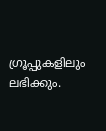ഗ്രൂപ്പുകളിലും ലഭിക്കും.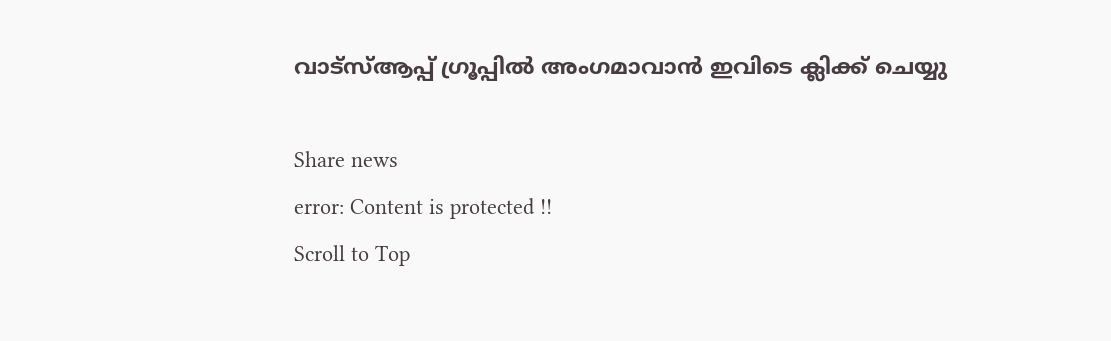വാട്‌സ്ആപ്പ് ഗ്രൂപ്പില്‍ അംഗമാവാന്‍ ഇവിടെ ക്ലിക്ക് ചെയ്യു

Share news
error: Content is protected !!
Scroll to Top